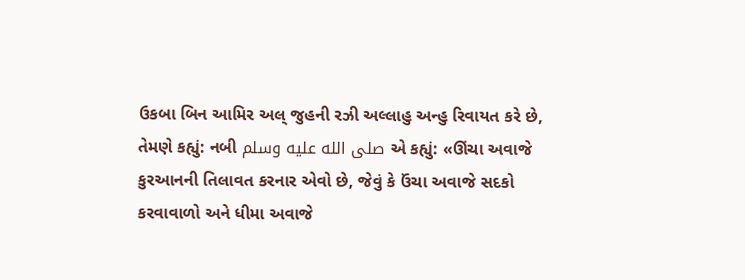ઉકબા બિન આમિર અલ્ જુહની રઝી અલ્લાહુ અન્હુ રિવાયત કરે છે, તેમણે કહ્યું: નબી صلى الله عليه وسلم એ કહ્યું: «ઊંચા અવાજે કુરઆનની તિલાવત કરનાર એવો છે, જેવું કે ઉંચા અવાજે સદકો કરવાવાળો અને ધીમા અવાજે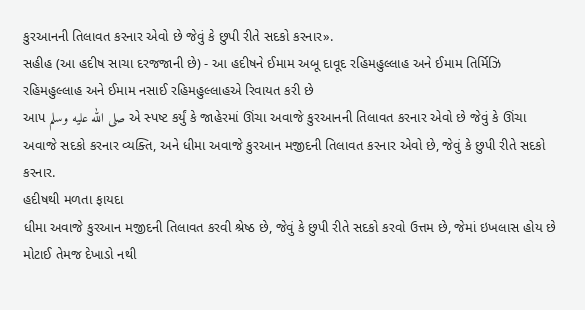કુરઆનની તિલાવત કરનાર એવો છે જેવું કે છુપી રીતે સદકો કરનાર».
સહીહ (આ હદીષ સાચા દરજજાની છે) - આ હદીષને ઈમામ અબૂ દાવૂદ રહિમહુલ્લાહ અને ઈમામ તિર્મિઝિ રહિમહુલ્લાહ અને ઈમામ નસાઈ રહિમહુલ્લાહએ રિવાયત કરી છે
આપ صلى الله عليه وسلم એ સ્પષ્ટ કર્યું કે જાહેરમાં ઊંચા અવાજે કુરઆનની તિલાવત કરનાર એવો છે જેવું કે ઊંચા અવાજે સદકો કરનાર વ્યક્તિ, અને ધીમા અવાજે કુરઆન મજીદની તિલાવત કરનાર એવો છે, જેવું કે છુપી રીતે સદકો કરનાર.
હદીષથી મળતા ફાયદા
ધીમા અવાજે કુરઆન મજીદની તિલાવત કરવી શ્રેષ્ઠ છે, જેવું કે છુપી રીતે સદકો કરવો ઉત્તમ છે, જેમાં ઇખલાસ હોય છે મોટાઈ તેમજ દેખાડો નથી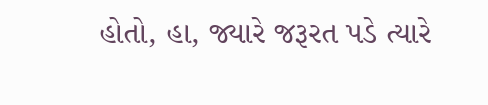હોતો, હા, જ્યારે જરૂરત પડે ત્યારે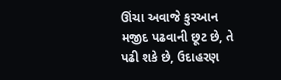ઊંચા અવાજે કુરઆન મજીદ પઢવાની છૂટ છે, તે પઢી શકે છે, ઉદાહરણ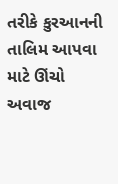તરીકે કુરઆનની તાલિમ આપવા માટે ઊંચો અવાજ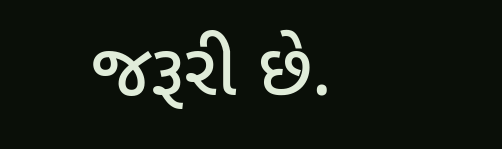જરૂરી છે.